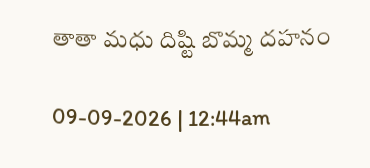తాతా మధు దిష్టి బొమ్మ దహనం

09-09-2026 | 12:44am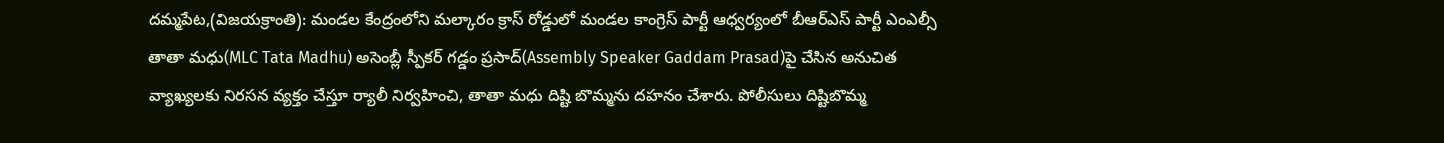దమ్మపేట,(విజయక్రాంతి): మండల కేంద్రంలోని మల్కారం క్రాస్ రోడ్డులో మండల కాంగ్రెస్ పార్టీ ఆధ్వర్యంలో బీఆర్ఎస్ పార్టీ ఎంఎల్సీ తాతా మధు(MLC Tata Madhu) అసెంబ్లీ స్పీకర్ గడ్డం ప్రసాద్(Assembly Speaker Gaddam Prasad)పై చేసిన అనుచిత వ్యాఖ్యలకు నిరసన వ్యక్తం చేస్తూ ర్యాలీ నిర్వహించి, తాతా మధు దిష్టి బొమ్మను దహనం చేశారు. పోలీసులు దిష్టిబొమ్మ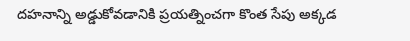దహనాన్ని అడ్డుకోవడానికి ప్రయత్నించగా కొంత సేపు అక్కడ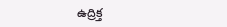ఉద్రిక్త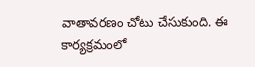వాతావరణం చోటు చేసుకుంది. ఈ కార్యక్రమంలో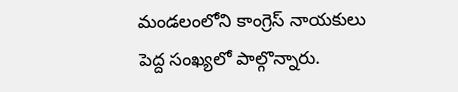మండలంలోని కాంగ్రెస్ నాయకులు పెద్ద సంఖ్యలో పాల్గొన్నారు.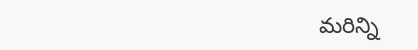మరిన్ని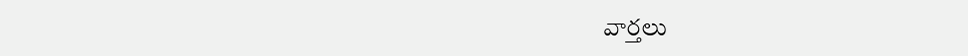వార్తలు